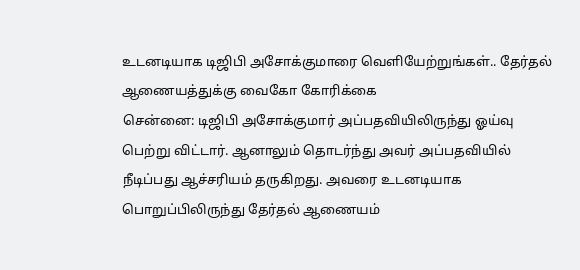உடனடியாக டிஜிபி அசோக்குமாரை வெளியேற்றுங்கள்.. தேர்தல் ஆணையத்துக்கு வைகோ கோரிக்கை
சென்னை: டிஜிபி அசோக்குமார் அப்பதவியிலிருந்து ஓய்வு பெற்று விட்டார். ஆனாலும் தொடர்ந்து அவர் அப்பதவியில் நீடிப்பது ஆச்சரியம் தருகிறது. அவரை உடனடியாக பொறுப்பிலிருந்து தேர்தல் ஆணையம்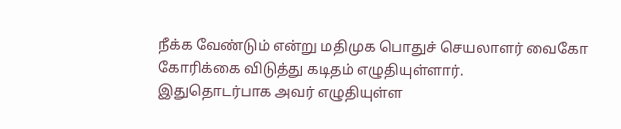நீக்க வேண்டும் என்று மதிமுக பொதுச் செயலாளர் வைகோ கோரிக்கை விடுத்து கடிதம் எழுதியுள்ளார்.
இதுதொடர்பாக அவர் எழுதியுள்ள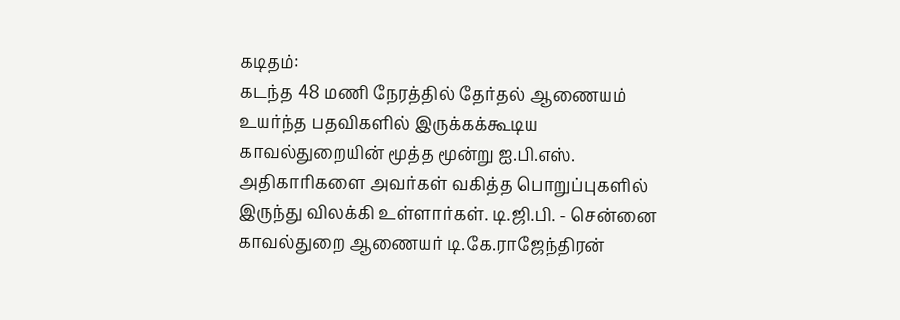கடிதம்:
கடந்த 48 மணி நேரத்தில் தேர்தல் ஆணையம் உயர்ந்த பதவிகளில் இருக்கக்கூடிய காவல்துறையின் மூத்த மூன்று ஐ.பி.எஸ். அதிகாரிகளை அவர்கள் வகித்த பொறுப்புகளில் இருந்து விலக்கி உள்ளார்கள். டி.ஜி.பி. - சென்னை காவல்துறை ஆணையர் டி.கே.ராஜேந்திரன்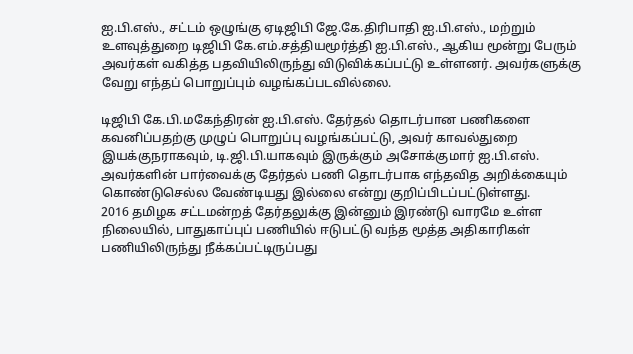ஐ.பி.எஸ்., சட்டம் ஒழுங்கு ஏடிஜிபி ஜே.கே.திரிபாதி ஐ.பி.எஸ்., மற்றும் உளவுத்துறை டிஜிபி கே.எம்.சத்தியமூர்த்தி ஐ.பி.எஸ்., ஆகிய மூன்று பேரும் அவர்கள் வகித்த பதவியிலிருந்து விடுவிக்கப்பட்டு உள்ளனர். அவர்களுக்கு வேறு எந்தப் பொறுப்பும் வழங்கப்படவில்லை.

டிஜிபி கே.பி.மகேந்திரன் ஐ.பி.எஸ். தேர்தல் தொடர்பான பணிகளை கவனிப்பதற்கு முழுப் பொறுப்பு வழங்கப்பட்டு, அவர் காவல்துறை இயக்குநராகவும், டி.ஜி.பி.யாகவும் இருக்கும் அசோக்குமார் ஐ.பி.எஸ். அவர்களின் பார்வைக்கு தேர்தல் பணி தொடர்பாக எந்தவித அறிக்கையும் கொண்டுசெல்ல வேண்டியது இல்லை என்று குறிப்பிடப்பட்டுள்ளது.
2016 தமிழக சட்டமன்றத் தேர்தலுக்கு இன்னும் இரண்டு வாரமே உள்ள நிலையில், பாதுகாப்புப் பணியில் ஈடுபட்டு வந்த மூத்த அதிகாரிகள் பணியிலிருந்து நீக்கப்பட்டிருப்பது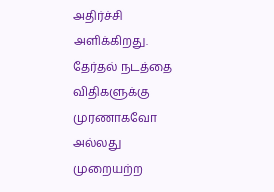அதிர்ச்சி அளிக்கிறது. தேர்தல் நடத்தை விதிகளுக்கு முரணாகவோ அல்லது முறையற்ற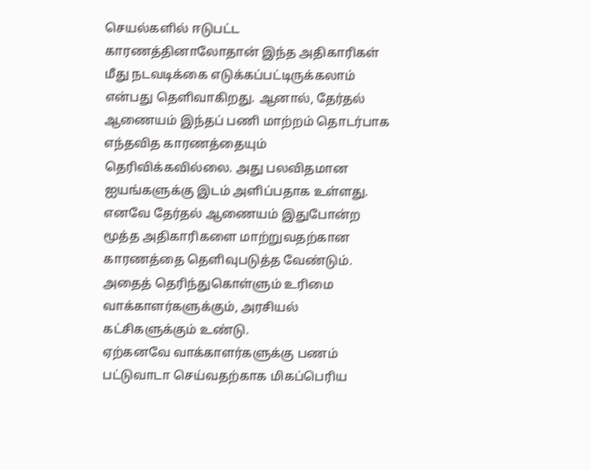செயல்களில் ஈடுபட்ட காரணத்தினாலோதான் இந்த அதிகாரிகள் மீது நடவடிக்கை எடுக்கப்பட்டிருக்கலாம் என்பது தெளிவாகிறது. ஆனால், தேர்தல் ஆணையம் இந்தப் பணி மாற்றம் தொடர்பாக எந்தவித காரணத்தையும் தெரிவிக்கவில்லை. அது பலவிதமான ஐயங்களுக்கு இடம் அளிப்பதாக உள்ளது.
எனவே தேர்தல் ஆணையம் இதுபோன்ற மூத்த அதிகாரிகளை மாற்றுவதற்கான காரணத்தை தெளிவுபடுத்த வேண்டும். அதைத் தெரிந்துகொள்ளும் உரிமை வாக்காளர்களுக்கும், அரசியல் கட்சிகளுக்கும் உண்டு.
ஏற்கனவே வாக்காளர்களுக்கு பணம் பட்டுவாடா செய்வதற்காக மிகப்பெரிய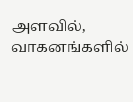அளவில், வாகனங்களில்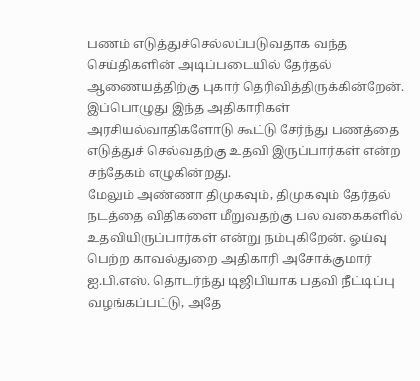பணம் எடுத்துச்செல்லப்படுவதாக வந்த செய்திகளின் அடிப்படையில் தேர்தல் ஆணையத்திற்கு புகார் தெரிவித்திருக்கின்றேன். இப்பொழுது இந்த அதிகாரிகள் அரசியல்வாதிகளோடு கூட்டு சேர்ந்து பணத்தை எடுத்துச் செல்வதற்கு உதவி இருப்பார்கள் என்ற சந்தேகம் எழுகின்றது.
மேலும் அண்ணா திமுகவும், திமுகவும் தேர்தல் நடத்தை விதிகளை மீறுவதற்கு பல வகைகளில் உதவியிருப்பார்கள் என்று நம்புகிறேன். ஓய்வு பெற்ற காவல்துறை அதிகாரி அசோக்குமார் ஐ.பி.எஸ். தொடர்ந்து டிஜிபியாக பதவி நீட்டிப்பு வழங்கப்பட்டு, அதே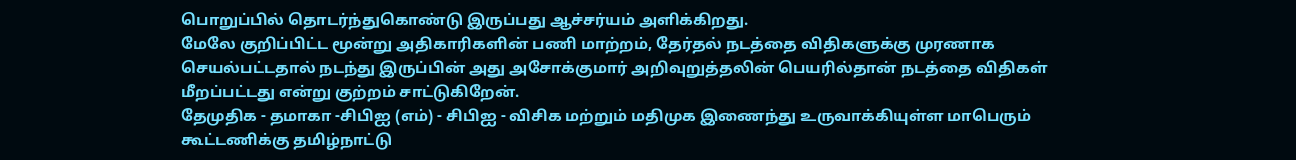பொறுப்பில் தொடர்ந்துகொண்டு இருப்பது ஆச்சர்யம் அளிக்கிறது.
மேலே குறிப்பிட்ட மூன்று அதிகாரிகளின் பணி மாற்றம், தேர்தல் நடத்தை விதிகளுக்கு முரணாக செயல்பட்டதால் நடந்து இருப்பின் அது அசோக்குமார் அறிவுறுத்தலின் பெயரில்தான் நடத்தை விதிகள் மீறப்பட்டது என்று குற்றம் சாட்டுகிறேன்.
தேமுதிக - தமாகா -சிபிஐ (எம்) - சிபிஐ - விசிக மற்றும் மதிமுக இணைந்து உருவாக்கியுள்ள மாபெரும் கூட்டணிக்கு தமிழ்நாட்டு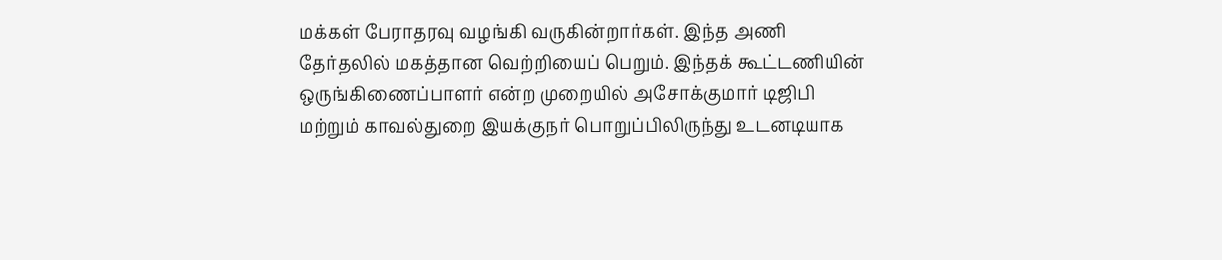மக்கள் பேராதரவு வழங்கி வருகின்றார்கள். இந்த அணி தேர்தலில் மகத்தான வெற்றியைப் பெறும். இந்தக் கூட்டணியின் ஒருங்கிணைப்பாளர் என்ற முறையில் அசோக்குமார் டிஜிபி மற்றும் காவல்துறை இயக்குநர் பொறுப்பிலிருந்து உடனடியாக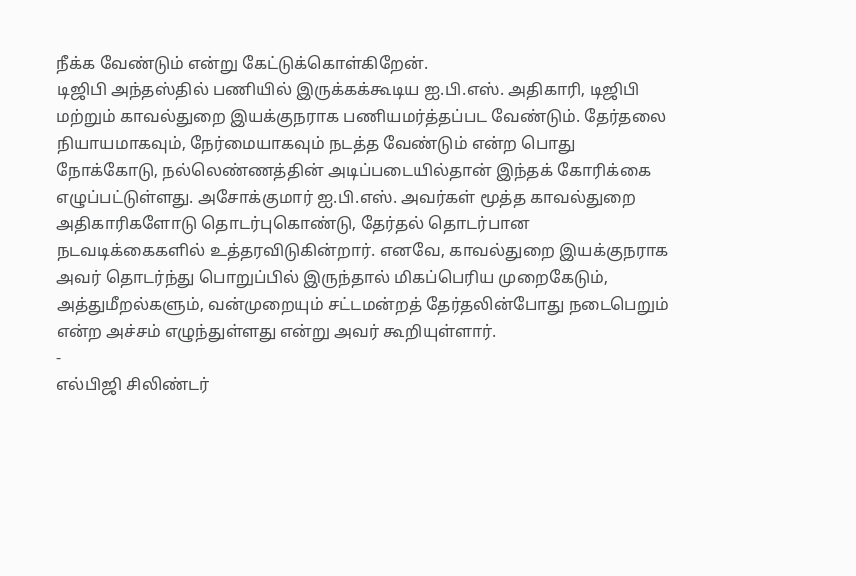நீக்க வேண்டும் என்று கேட்டுக்கொள்கிறேன்.
டிஜிபி அந்தஸ்தில் பணியில் இருக்கக்கூடிய ஐ.பி.எஸ். அதிகாரி, டிஜிபி மற்றும் காவல்துறை இயக்குநராக பணியமர்த்தப்பட வேண்டும். தேர்தலை நியாயமாகவும், நேர்மையாகவும் நடத்த வேண்டும் என்ற பொது நோக்கோடு, நல்லெண்ணத்தின் அடிப்படையில்தான் இந்தக் கோரிக்கை எழுப்பட்டுள்ளது. அசோக்குமார் ஐ.பி.எஸ். அவர்கள் மூத்த காவல்துறை அதிகாரிகளோடு தொடர்புகொண்டு, தேர்தல் தொடர்பான நடவடிக்கைகளில் உத்தரவிடுகின்றார். எனவே, காவல்துறை இயக்குநராக அவர் தொடர்ந்து பொறுப்பில் இருந்தால் மிகப்பெரிய முறைகேடும், அத்துமீறல்களும், வன்முறையும் சட்டமன்றத் தேர்தலின்போது நடைபெறும் என்ற அச்சம் எழுந்துள்ளது என்று அவர் கூறியுள்ளார்.
-
எல்பிஜி சிலிண்டர்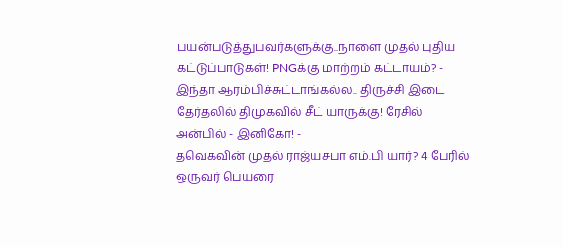பயன்படுத்துபவர்களுக்கு..நாளை முதல் புதிய கட்டுப்பாடுகள்! PNGக்கு மாற்றம் கட்டாயம்? -
இந்தா ஆரம்பிச்சுட்டாங்கல்ல.. திருச்சி இடை தேர்தலில் திமுகவில் சீட் யாருக்கு! ரேசில் அன்பில் - இனிகோ! -
தவெகவின் முதல் ராஜ்யசபா எம்.பி யார்? 4 பேரில் ஒருவர் பெயரை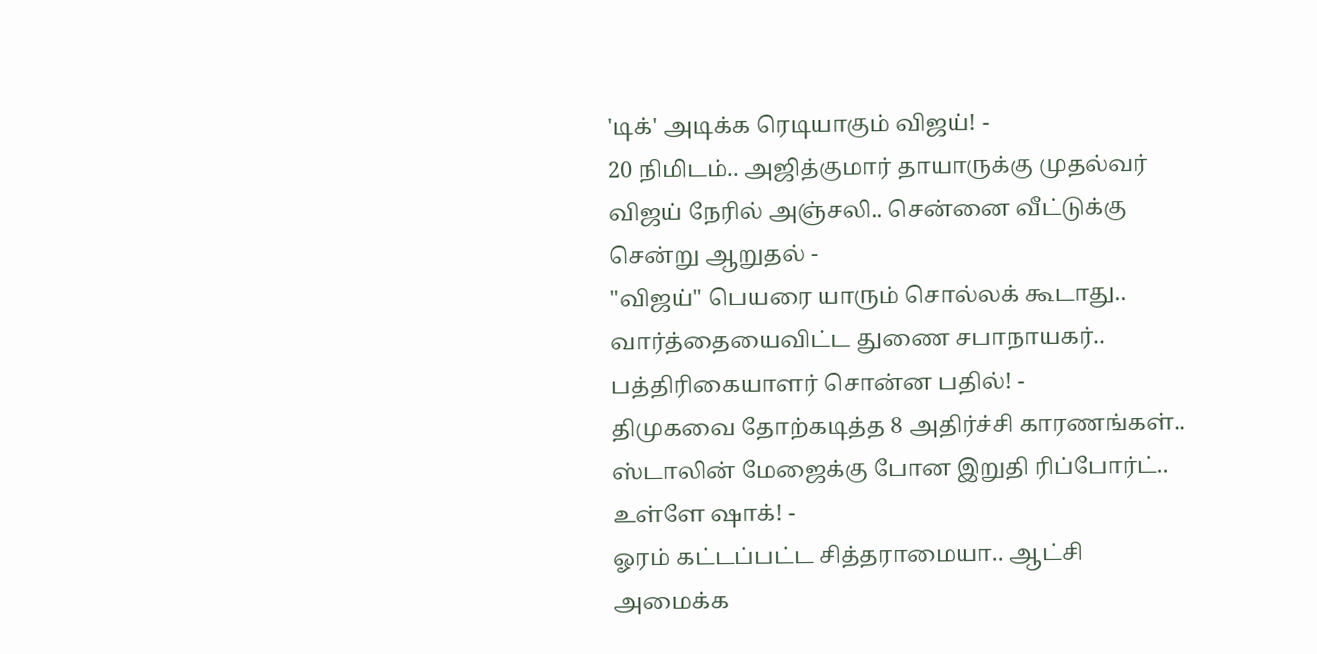'டிக்' அடிக்க ரெடியாகும் விஜய்! -
20 நிமிடம்.. அஜித்குமார் தாயாருக்கு முதல்வர் விஜய் நேரில் அஞ்சலி.. சென்னை வீட்டுக்கு சென்று ஆறுதல் -
"விஜய்" பெயரை யாரும் சொல்லக் கூடாது.. வார்த்தையைவிட்ட துணை சபாநாயகர்.. பத்திரிகையாளர் சொன்ன பதில்! -
திமுகவை தோற்கடித்த 8 அதிர்ச்சி காரணங்கள்.. ஸ்டாலின் மேஜைக்கு போன இறுதி ரிப்போர்ட்.. உள்ளே ஷாக்! -
ஓரம் கட்டப்பட்ட சித்தராமையா.. ஆட்சி அமைக்க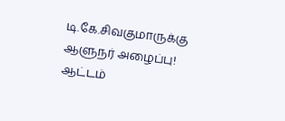டி.கே.சிவகுமாருக்கு ஆளுநர் அழைப்பு! ஆட்டம்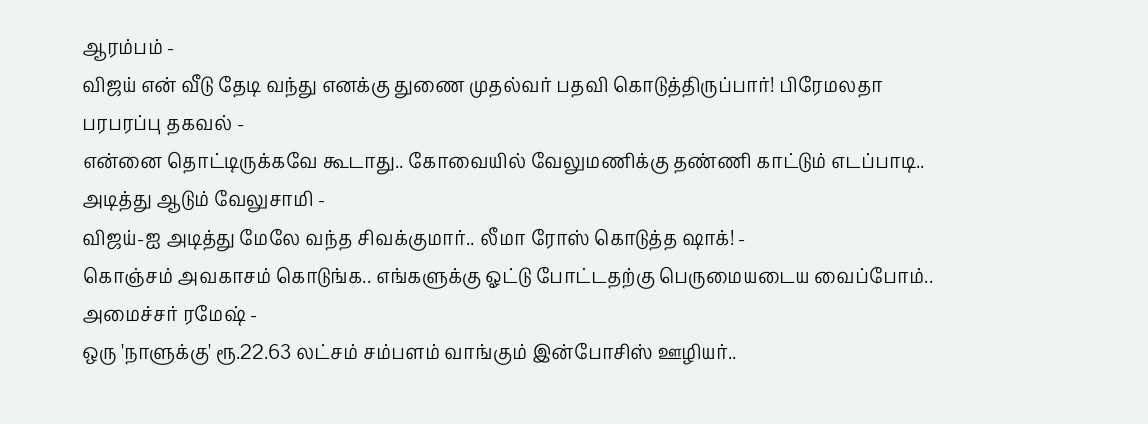ஆரம்பம் -
விஜய் என் வீடு தேடி வந்து எனக்கு துணை முதல்வர் பதவி கொடுத்திருப்பார்! பிரேமலதா பரபரப்பு தகவல் -
என்னை தொட்டிருக்கவே கூடாது.. கோவையில் வேலுமணிக்கு தண்ணி காட்டும் எடப்பாடி.. அடித்து ஆடும் வேலுசாமி -
விஜய்-ஐ அடித்து மேலே வந்த சிவக்குமார்.. லீமா ரோஸ் கொடுத்த ஷாக்! -
கொஞ்சம் அவகாசம் கொடுங்க.. எங்களுக்கு ஓட்டு போட்டதற்கு பெருமையடைய வைப்போம்.. அமைச்சர் ரமேஷ் -
ஒரு 'நாளுக்கு' ரூ.22.63 லட்சம் சம்பளம் வாங்கும் இன்போசிஸ் ஊழியர்..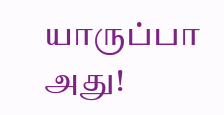யாருப்பா அது!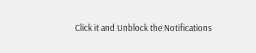Click it and Unblock the Notifications